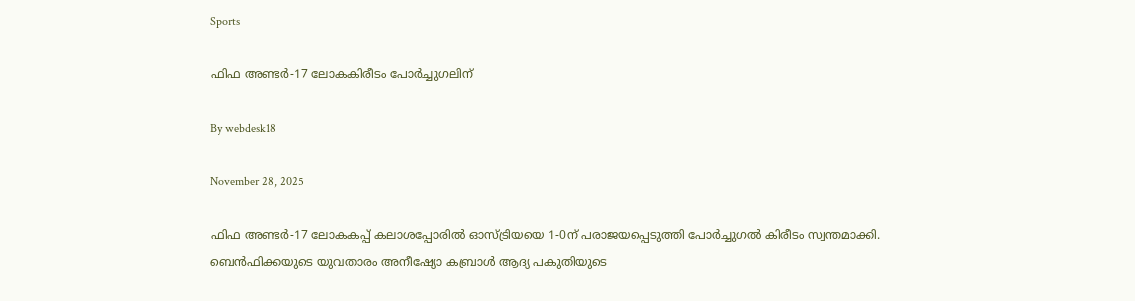Sports

ഫിഫ അണ്ടര്‍-17 ലോകകിരീടം പോര്‍ച്ചുഗലിന്

By webdesk18

November 28, 2025

ഫിഫ അണ്ടര്‍-17 ലോകകപ്പ് കലാശപ്പോരില്‍ ഓസ്ട്രിയയെ 1-0ന് പരാജയപ്പെടുത്തി പോര്‍ച്ചുഗല്‍ കിരീടം സ്വന്തമാക്കി. ബെന്‍ഫിക്കയുടെ യുവതാരം അനീഷ്യോ കബ്രാള്‍ ആദ്യ പകുതിയുടെ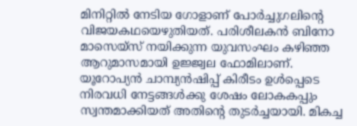മിനിറ്റില്‍ നേടിയ ഗോളാണ് പോര്‍ച്ചുഗലിന്റെ വിജയകഥയെഴുതിയത്. പരിശീലകന്‍ ബിനോ മാസെയ്സ് നയിക്കുന്ന യുവസംഘം കഴിഞ്ഞ ആറുമാസമായി ഉജ്ജ്വല ഫോമിലാണ്. യൂറോപ്യന്‍ ചാമ്പ്യന്‍ഷിപ്പ് കിരീടം ഉള്‍പ്പെടെ നിരവധി നേട്ടങ്ങള്‍ക്കു ശേഷം ലോകകപ്പും സ്വന്തമാക്കിയത് അതിന്റെ തുടര്‍ച്ചയായി. മികച്ച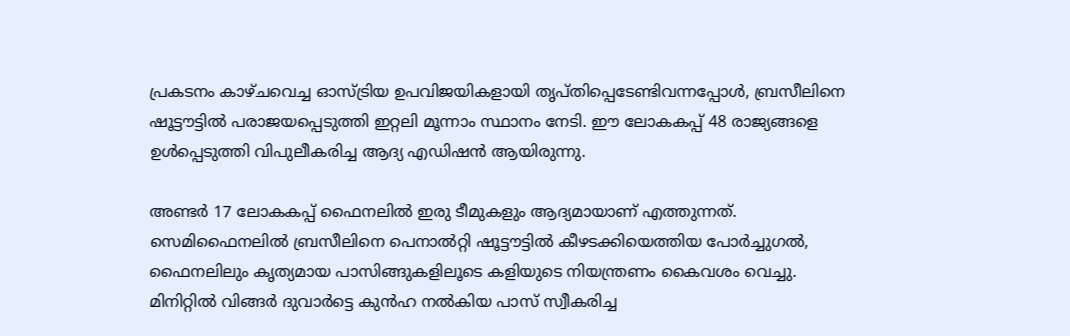പ്രകടനം കാഴ്ചവെച്ച ഓസ്ട്രിയ ഉപവിജയികളായി തൃപ്തിപ്പെടേണ്ടിവന്നപ്പോള്‍, ബ്രസീലിനെ ഷൂട്ടൗട്ടില്‍ പരാജയപ്പെടുത്തി ഇറ്റലി മൂന്നാം സ്ഥാനം നേടി. ഈ ലോകകപ്പ് 48 രാജ്യങ്ങളെ ഉള്‍പ്പെടുത്തി വിപുലീകരിച്ച ആദ്യ എഡിഷന്‍ ആയിരുന്നു.

അണ്ടര്‍ 17 ലോകകപ്പ് ഫൈനലില്‍ ഇരു ടീമുകളും ആദ്യമായാണ് എത്തുന്നത്. സെമിഫൈനലില്‍ ബ്രസീലിനെ പെനാല്‍റ്റി ഷൂട്ടൗട്ടില്‍ കീഴടക്കിയെത്തിയ പോര്‍ച്ചുഗല്‍, ഫൈനലിലും കൃത്യമായ പാസിങ്ങുകളിലൂടെ കളിയുടെ നിയന്ത്രണം കൈവശം വെച്ചു. മിനിറ്റില്‍ വിങ്ങര്‍ ദുവാര്‍ട്ടെ കുന്‍ഹ നല്‍കിയ പാസ് സ്വീകരിച്ച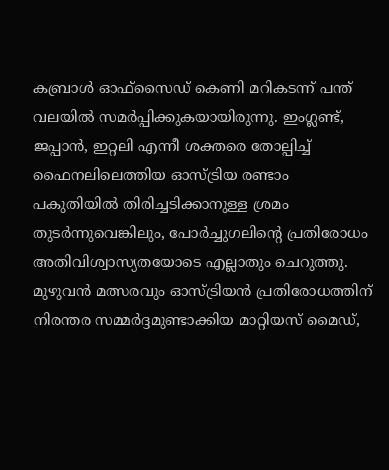കബ്രാള്‍ ഓഫ്സൈഡ് കെണി മറികടന്ന് പന്ത് വലയില്‍ സമര്‍പ്പിക്കുകയായിരുന്നു. ഇംഗ്ലണ്ട്, ജപ്പാന്‍, ഇറ്റലി എന്നീ ശക്തരെ തോല്പിച്ച് ഫൈനലിലെത്തിയ ഓസ്ട്രിയ രണ്ടാം പകുതിയില്‍ തിരിച്ചടിക്കാനുള്ള ശ്രമം തുടര്‍ന്നുവെങ്കിലും, പോര്‍ച്ചുഗലിന്റെ പ്രതിരോധം അതിവിശ്വാസ്യതയോടെ എല്ലാതും ചെറുത്തു. മുഴുവന്‍ മത്സരവും ഓസ്ട്രിയന്‍ പ്രതിരോധത്തിന് നിരന്തര സമ്മര്‍ദ്ദമുണ്ടാക്കിയ മാറ്റിയസ് മൈഡ്,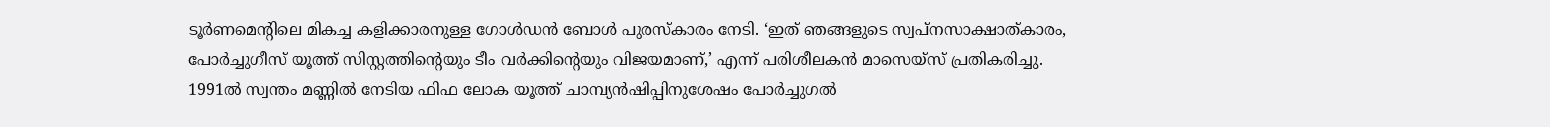ടൂര്‍ണമെന്റിലെ മികച്ച കളിക്കാരനുള്ള ഗോള്‍ഡന്‍ ബോള്‍ പുരസ്‌കാരം നേടി. ‘ഇത് ഞങ്ങളുടെ സ്വപ്നസാക്ഷാത്കാരം, പോര്‍ച്ചുഗീസ് യൂത്ത് സിസ്റ്റത്തിന്റെയും ടീം വര്‍ക്കിന്റെയും വിജയമാണ്,’ എന്ന് പരിശീലകന്‍ മാസെയ്സ് പ്രതികരിച്ചു. 1991ല്‍ സ്വന്തം മണ്ണില്‍ നേടിയ ഫിഫ ലോക യൂത്ത് ചാമ്പ്യന്‍ഷിപ്പിനുശേഷം പോര്‍ച്ചുഗല്‍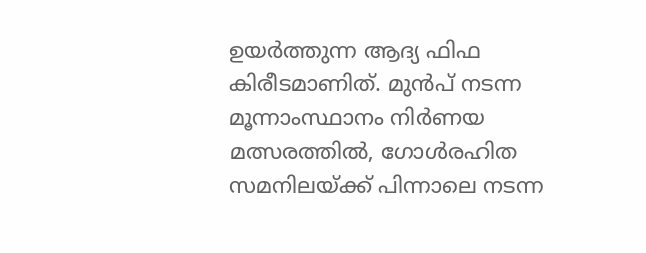ഉയര്‍ത്തുന്ന ആദ്യ ഫിഫ കിരീടമാണിത്. മുന്‍പ് നടന്ന മൂന്നാംസ്ഥാനം നിര്‍ണയ മത്സരത്തില്‍, ഗോള്‍രഹിത സമനിലയ്ക്ക് പിന്നാലെ നടന്ന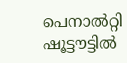പെനാല്‍റ്റി ഷൂട്ടൗട്ടില്‍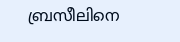ബ്രസീലിനെ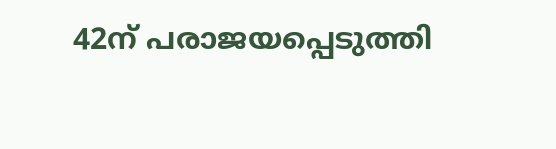42ന് പരാജയപ്പെടുത്തി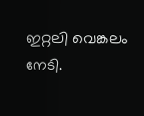ഇറ്റലി വെങ്കലം നേടി.